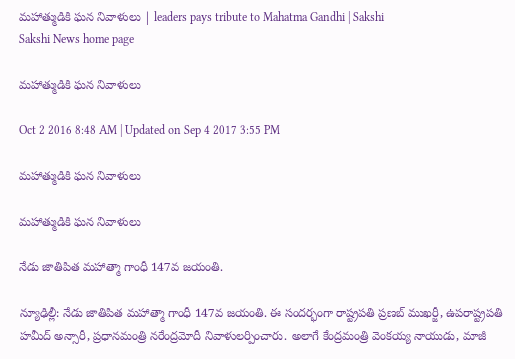మహాత్ముడికి ఘన నివాళులు | leaders pays tribute to Mahatma Gandhi | Sakshi
Sakshi News home page

మహాత్ముడికి ఘన నివాళులు

Oct 2 2016 8:48 AM | Updated on Sep 4 2017 3:55 PM

మహాత్ముడికి ఘన నివాళులు

మహాత్ముడికి ఘన నివాళులు

నేడు జాతిపిత మహాత్మా గాంధీ 147వ జయంతి.

న్యూఢిల్లీ: నేడు జాతిపిత మహాత్మా గాంధీ 147వ జయంతి. ఈ సందర్భంగా రాష్ట్రపతి ప్రణబ్ ముఖర్జీ, ఉపరాష్ట్రపతి హమీద్ అన్సారీ, ప్రధానమంత్రి నరేంద్రమోదీ నివాళులర్పించారు. అలాగే కేంద్రమంత్రి వెంకయ్య నాయుడు, మాజీ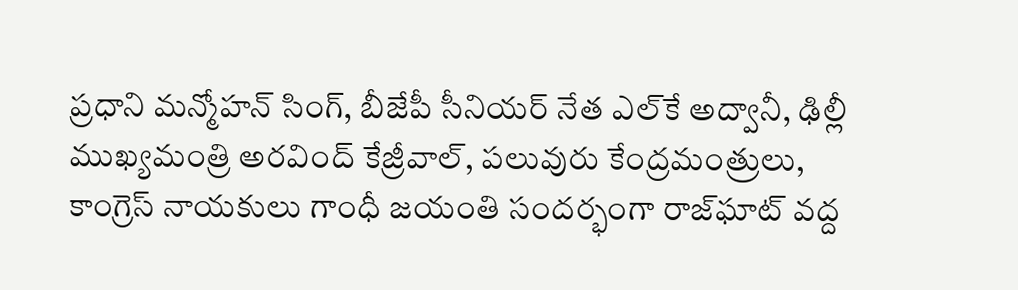ప్రధాని మన్మోహన్ సింగ్, బీజేపీ సీనియర్ నేత ఎల్‌కే అద్వానీ, ఢిల్లీ ముఖ్యమంత్రి అరవింద్ కేజ్రీవాల్, పలువురు కేంద్రమంత్రులు, కాంగ్రెస్ నాయకులు గాంధీ జయంతి సందర్భంగా రాజ్‌ఘాట్ వద్ద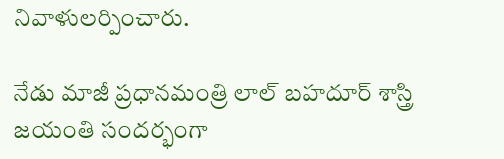నివాళులర్పించారు.

నేడు మాజీ ప్రధానమంత్రి లాల్ బహదూర్ శాస్త్రి జయంతి సందర్భంగా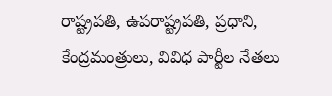రాష్ట్రపతి, ఉపరాష్ట్రపతి, ప్రధాని, కేంద్రమంత్రులు, వివిధ పార్టీల నేతలు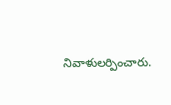నివాళులర్పించారు.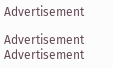Advertisement

Advertisement
Advertisement